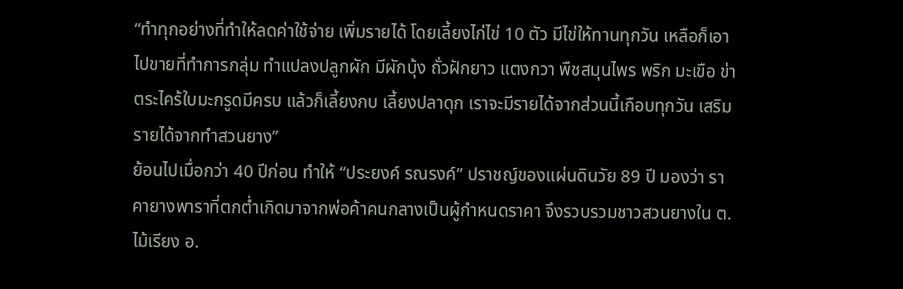“ทำทุกอย่างที่ทำให้ลดค่าใช้จ่าย เพิ่มรายได้ โดยเลี้ยงไก่ไข่ 10 ตัว มีไข่ให้ทานทุกวัน เหลือก็เอาไปขายที่ทำการกลุ่ม ทำแปลงปลูกผัก มีผักบุ้ง ถั่วฝักยาว แตงกวา พืชสมุนไพร พริก มะเขือ ข่า ตระไคร้ใบมะกรูดมีครบ แล้วก็เลี้ยงกบ เลี้ยงปลาดุก เราจะมีรายได้จากส่วนนี้เกือบทุกวัน เสริมรายได้จากทำสวนยาง”
ย้อนไปเมื่อกว่า 40 ปีก่อน ทำให้ “ประยงค์ รณรงค์” ปราชญ์ของแผ่นดินวัย 89 ปี มองว่า ราคายางพาราที่ตกต่ำเกิดมาจากพ่อค้าคนกลางเป็นผู้กำหนดราคา จึงรวบรวมชาวสวนยางใน ต.ไม้เรียง อ.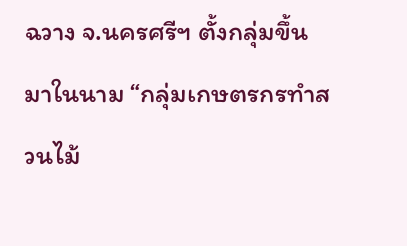ฉวาง จ.นครศรีฯ ตั้งกลุ่มขึ้นมาในนาม “กลุ่มเกษตรกรทำสวนไม้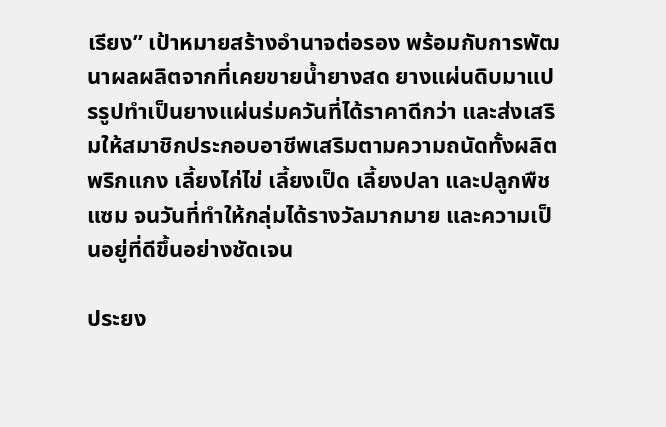เรียง” เป้าหมายสร้างอำนาจต่อรอง พร้อมกับการพัฒนาผลผลิตจากที่เคยขายน้ำยางสด ยางแผ่นดิบมาแปรรูปทำเป็นยางแผ่นร่มควันที่ได้ราคาดีกว่า และส่งเสริมให้สมาชิกประกอบอาชีพเสริมตามความถนัดทั้งผลิตพริกแกง เลี้ยงไก่ไข่ เลี้ยงเป็ด เลี้ยงปลา และปลูกพืชแซม จนวันที่ทำให้กลุ่มได้รางวัลมากมาย และความเป็นอยู่ที่ดีขึ้นอย่างชัดเจน

ประยง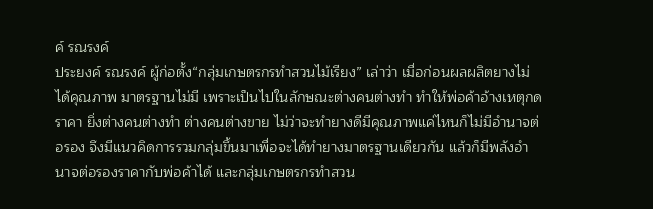ค์ รณรงค์
ประยงค์ รณรงค์ ผู้ก่อตั้ง“กลุ่มเกษตรกรทำสวนไม้เรียง” เล่าว่า เมื่อก่อนผลผลิตยางไม่ได้คุณภาพ มาตรฐานไม่มี เพราะเป็นไปในลักษณะต่างคนต่างทำ ทำให้พ่อค้าอ้างเหตุกดราคา ยิ่งต่างคนต่างทำ ต่างคนต่างขาย ไม่ว่าจะทำยางดีมีคุณภาพแค่ไหนก็ไม่มีอำนาจต่อรอง จึงมีแนวคิดการรวมกลุ่มขึ้นมาเพื่อจะได้ทำยางมาตรฐานเดียวกัน แล้วก็มีพลังอำนาจต่อรองราคากับพ่อค้าได้ และกลุ่มเกษตรกรทำสวน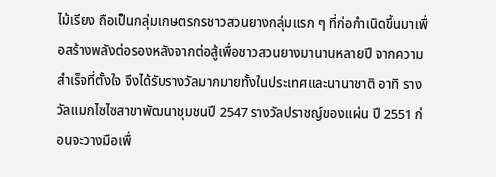ไม้เรียง ถือเป็นกลุ่มเกษตรกรชาวสวนยางกลุ่มแรก ๆ ที่ก่อกำเนิดขึ้นมาเพื่อสร้างพลังต่อรองหลังจากต่อสู้เพื่อชาวสวนยางมานานหลายปี จากความสำเร็จที่ตั้งใจ จึงได้รับรางวัลมากมายทั้งในประเทศและนานาชาติ อาทิ รางวัลแมกไซไซสาขาพัฒนาชุมชนปี 2547 รางวัลปราชญ์ของแผ่น ปี 2551 ก่อนจะวางมือเพื่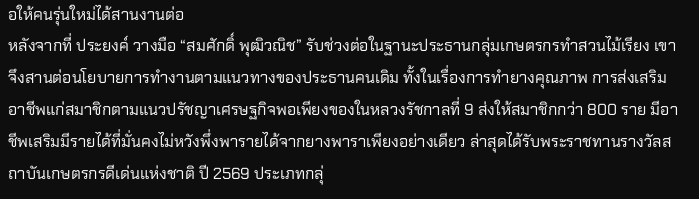อให้คนรุ่นใหม่ได้สานงานต่อ
หลังจากที่ ประยงค์ วางมือ “สมศักดิ์ พุฒิวณิช” รับช่วงต่อในฐานะประธานกลุ่มเกษตรกรทำสวนไม้เรียง เขาจึงสานต่อนโยบายการทำงานตามแนวทางของประธานคนเดิม ทั้งในเรื่องการทำยางคุณภาพ การส่งเสริมอาชีพแก่สมาชิกตามแนวปรัชญาเศรษฐกิจพอเพียงของในหลวงรัชกาลที่ 9 ส่งให้สมาชิกกว่า 800 ราย มีอาชีพเสริมมีรายได้ที่มั่นคงไม่หวังพึ่งพารายได้จากยางพาราเพียงอย่างเดียว ล่าสุดได้รับพระราชทานรางวัลสถาบันเกษตรกรดีเด่นแห่งชาติ ปี 2569 ประเภทกลุ่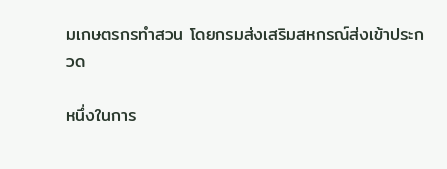มเกษตรกรทำสวน โดยกรมส่งเสริมสหกรณ์ส่งเข้าประกวด

หนึ่งในการ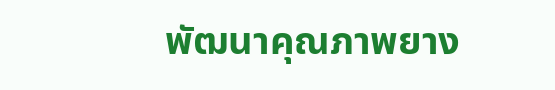พัฒนาคุณภาพยาง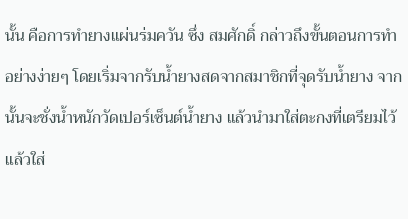นั้น คือการทำยางแผ่นร่มควัน ซึ่ง สมศักดิ์ กล่าวถึงขั้นตอนการทำอย่างง่ายๆ โดยเริ่มจากรับน้ำยางสดจากสมาชิกที่จุดรับน้ำยาง จากนั้นจะชั่งน้ำหนักวัดเปอร์เซ็นต์น้ำยาง แล้วนำมาใส่ตะกงที่เตรียมไว้ แล้วใส่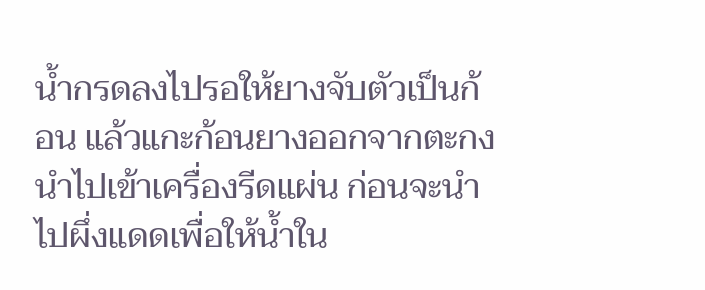น้ำกรดลงไปรอให้ยางจับตัวเป็นก้อน แล้วแกะก้อนยางออกจากตะกง นำไปเข้าเครื่องรีดแผ่น ก่อนจะนำไปผึ่งแดดเพื่อให้น้ำใน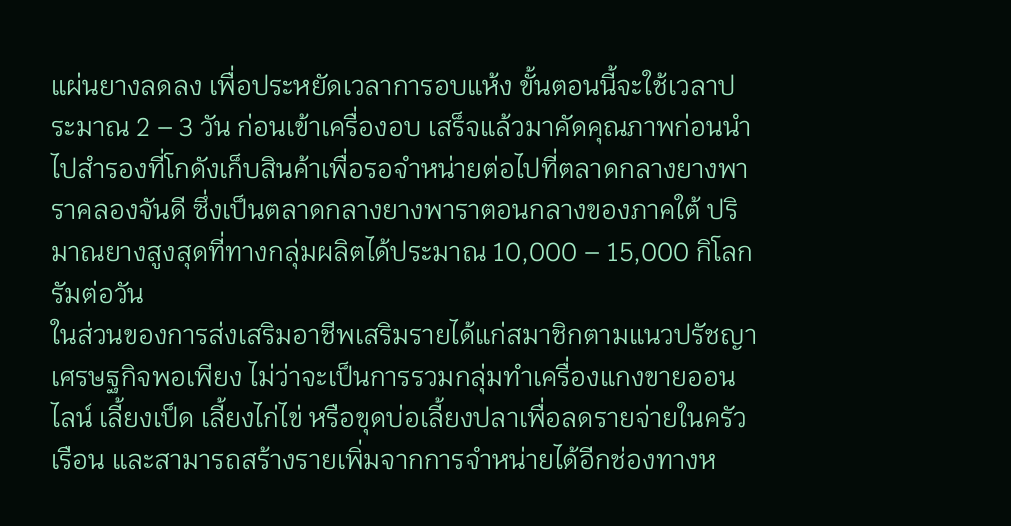แผ่นยางลดลง เพื่อประหยัดเวลาการอบแห้ง ขั้นตอนนี้จะใช้เวลาประมาณ 2 – 3 วัน ก่อนเข้าเครื่องอบ เสร็จแล้วมาคัดคุณภาพก่อนนำไปสำรองที่โกดังเก็บสินค้าเพื่อรอจำหน่ายต่อไปที่ตลาดกลางยางพาราคลองจันดี ซึ่งเป็นตลาดกลางยางพาราตอนกลางของภาคใต้ ปริมาณยางสูงสุดที่ทางกลุ่มผลิตได้ประมาณ 10,000 – 15,000 กิโลกรัมต่อวัน
ในส่วนของการส่งเสริมอาชีพเสริมรายได้แก่สมาชิกตามแนวปรัชญาเศรษฐกิจพอเพียง ไม่ว่าจะเป็นการรวมกลุ่มทำเครื่องแกงขายออนไลน์ เลี้ยงเป็ด เลี้ยงไก่ไข่ หรือขุดบ่อเลี้ยงปลาเพื่อลดรายจ่ายในครัวเรือน และสามารถสร้างรายเพิ่มจากการจำหน่ายได้อีกช่องทางห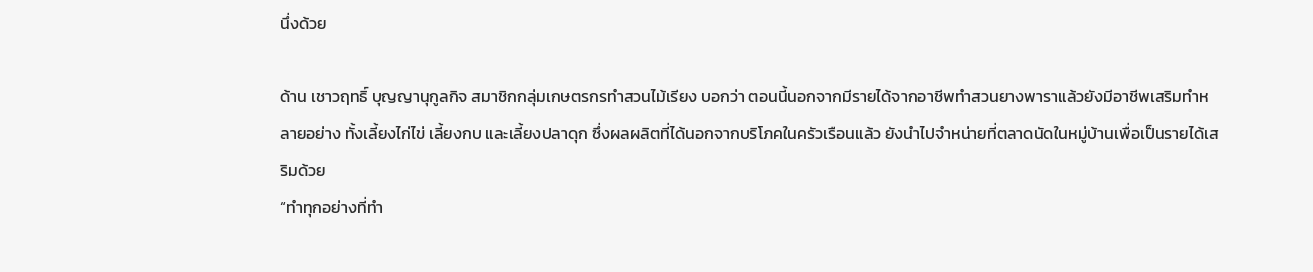นึ่งด้วย

ด้าน เชาวฤทธิ์ บุญญานุกูลกิจ สมาชิกกลุ่มเกษตรกรทำสวนไม้เรียง บอกว่า ตอนนี้นอกจากมีรายได้จากอาชีพทำสวนยางพาราแล้วยังมีอาชีพเสริมทำหลายอย่าง ทั้งเลี้ยงไก่ไข่ เลี้ยงกบ และเลี้ยงปลาดุก ซึ่งผลผลิตที่ได้นอกจากบริโภคในครัวเรือนแล้ว ยังนำไปจำหน่ายที่ตลาดนัดในหมู่บ้านเพื่อเป็นรายได้เสริมด้วย
“ทำทุกอย่างที่ทำ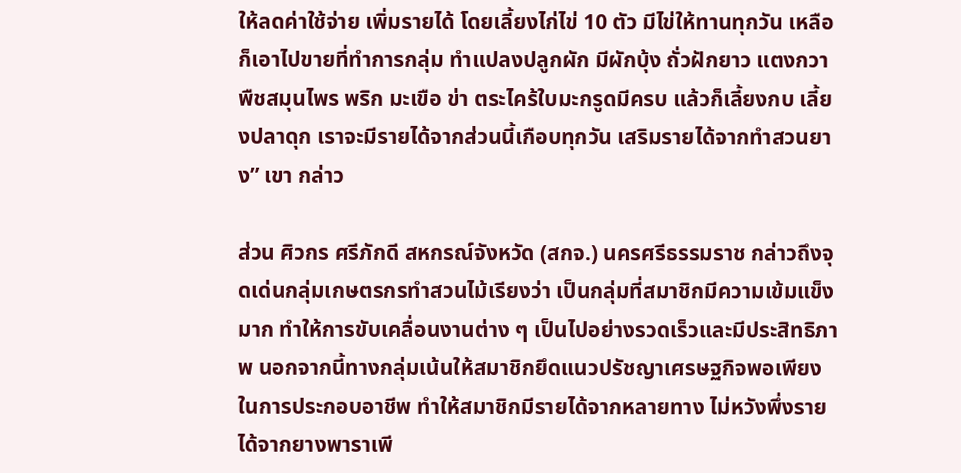ให้ลดค่าใช้จ่าย เพิ่มรายได้ โดยเลี้ยงไก่ไข่ 10 ตัว มีไข่ให้ทานทุกวัน เหลือก็เอาไปขายที่ทำการกลุ่ม ทำแปลงปลูกผัก มีผักบุ้ง ถั่วฝักยาว แตงกวา พืชสมุนไพร พริก มะเขือ ข่า ตระไคร้ใบมะกรูดมีครบ แล้วก็เลี้ยงกบ เลี้ยงปลาดุก เราจะมีรายได้จากส่วนนี้เกือบทุกวัน เสริมรายได้จากทำสวนยาง” เขา กล่าว

ส่วน ศิวกร ศรีภักดี สหกรณ์จังหวัด (สกจ.) นครศรีธรรมราช กล่าวถึงจุดเด่นกลุ่มเกษตรกรทำสวนไม้เรียงว่า เป็นกลุ่มที่สมาชิกมีความเข้มแข็งมาก ทำให้การขับเคลื่อนงานต่าง ๆ เป็นไปอย่างรวดเร็วและมีประสิทธิภาพ นอกจากนี้ทางกลุ่มเน้นให้สมาชิกยึดแนวปรัชญาเศรษฐกิจพอเพียงในการประกอบอาชีพ ทำให้สมาชิกมีรายได้จากหลายทาง ไม่หวังพึ่งรายได้จากยางพาราเพี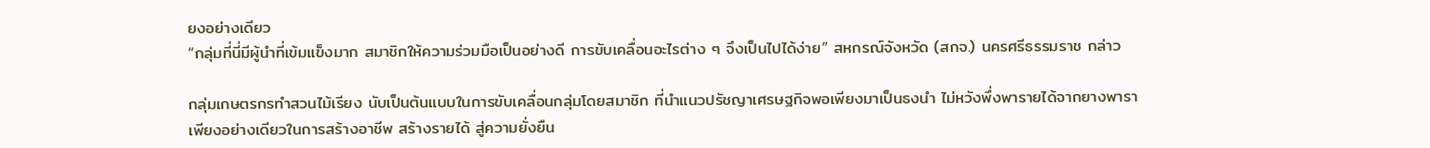ยงอย่างเดียว
“กลุ่มที่นี่มีผู้นำที่เข้มแข็งมาก สมาชิกให้ความร่วมมือเป็นอย่างดี การขับเคลื่อนอะไรต่าง ๆ จึงเป็นไปได้ง่าย” สหกรณ์จังหวัด (สกจ.) นครศรีธรรมราช กล่าว

กลุ่มเกษตรกรทำสวนไม้เรียง นับเป็นต้นแบบในการขับเคลื่อนกลุ่มโดยสมาชิก ที่นำแนวปรัชญาเศรษฐกิจพอเพียงมาเป็นธงนำ ไม่หวังพึ่งพารายได้จากยางพาราเพียงอย่างเดียวในการสร้างอาชีพ สร้างรายได้ สู่ความยั่งยืน